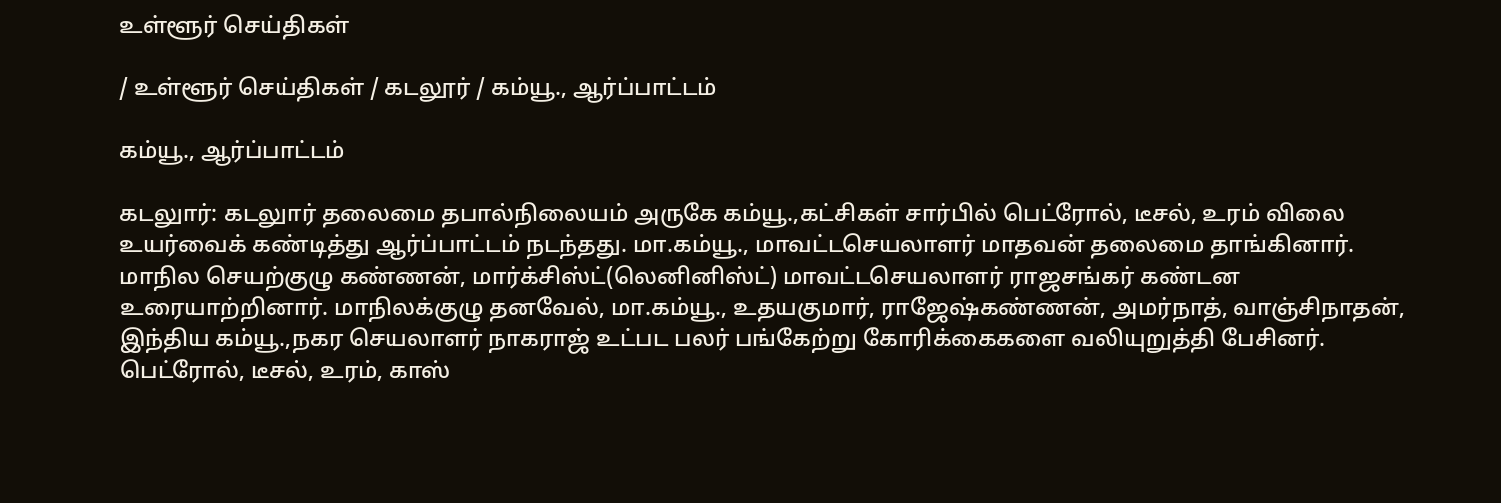உள்ளூர் செய்திகள்

/ உள்ளூர் செய்திகள் / கடலூர் / கம்யூ., ஆர்ப்பாட்டம்

கம்யூ., ஆர்ப்பாட்டம்

கடலுார்: கடலுார் தலைமை தபால்நிலையம் அருகே கம்யூ.,கட்சிகள் சார்பில் பெட்ரோல், டீசல், உரம் விலை உயர்வைக் கண்டித்து ஆர்ப்பாட்டம் நடந்தது. மா.கம்யூ., மாவட்டசெயலாளர் மாதவன் தலைமை தாங்கினார். மாநில செயற்குழு கண்ணன், மார்க்சிஸ்ட்(லெனினிஸ்ட்) மாவட்டசெயலாளர் ராஜசங்கர் கண்டன உரையாற்றினார். மாநிலக்குழு தனவேல், மா.கம்யூ., உதயகுமார், ராஜேஷ்கண்ணன், அமர்நாத், வாஞ்சிநாதன், இந்திய கம்யூ.,நகர செயலாளர் நாகராஜ் உட்பட பலர் பங்கேற்று கோரிக்கைகளை வலியுறுத்தி பேசினர். பெட்ரோல், டீசல், உரம், காஸ்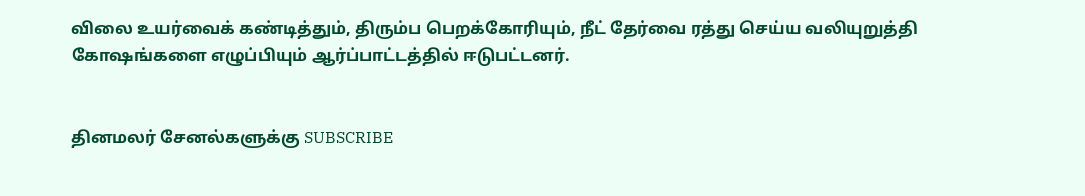விலை உயர்வைக் கண்டித்தும், திரும்ப பெறக்கோரியும், நீட் தேர்வை ரத்து செய்ய வலியுறுத்தி கோஷங்களை எழுப்பியும் ஆர்ப்பாட்டத்தில் ஈடுபட்டனர்.


தினமலர் சேனல்களுக்கு SUBSCRIBE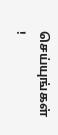செய்யுங்கள் !